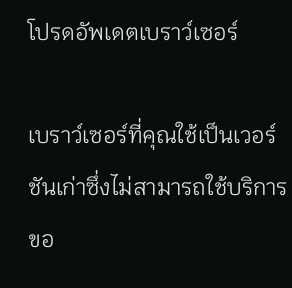โปรดอัพเดตเบราว์เซอร์

เบราว์เซอร์ที่คุณใช้เป็นเวอร์ชันเก่าซึ่งไม่สามารถใช้บริการขอ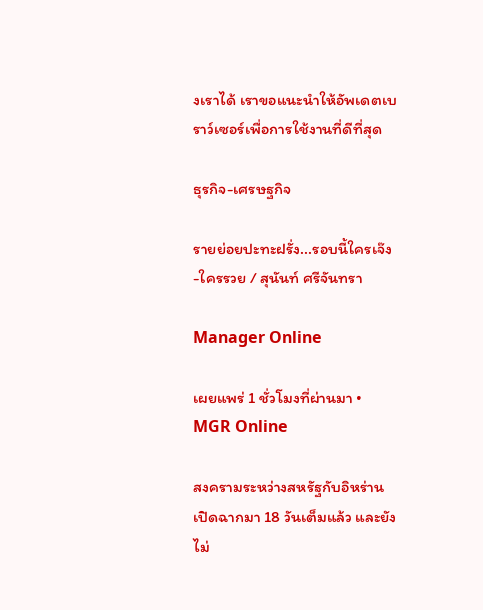งเราได้ เราขอแนะนำให้อัพเดตเบราว์เซอร์เพื่อการใช้งานที่ดีที่สุด

ธุรกิจ-เศรษฐกิจ

รายย่อยปะทะฝรั่ง...รอบนี้ใครเจ๊ง-ใครรวย / สุนันท์ ศรีจันทรา

Manager Online

เผยแพร่ 1 ชั่วโมงที่ผ่านมา • MGR Online

สงครามระหว่างสหรัฐกับอิหร่าน เปิดฉากมา 18 วันเต็มแล้ว และยังไม่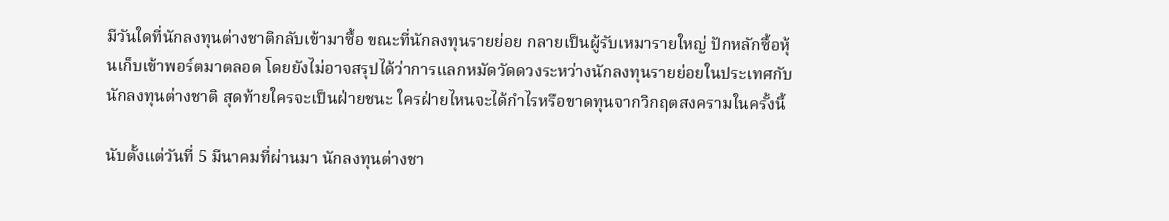มีวันใดที่นักลงทุนต่างชาติกลับเข้ามาซื้อ ขณะที่นักลงทุนรายย่อย กลายเป็นผู้รับเหมารายใหญ่ ปักหลักซื้อหุ้นเก็บเข้าพอร์ตมาตลอด โดยยังไม่อาจสรุปได้ว่าการแลกหมัดวัดดวงระหว่างนักลงทุนรายย่อยในประเทศกับนักลงทุนต่างชาติ สุดท้ายใครจะเป็นฝ่ายชนะ ใครฝ่ายไหนจะได้กำไรหรือขาดทุนจากวิกฤตสงครามในครั้งนี้

นับตั้งแต่วันที่ 5 มีนาคมที่ผ่านมา นักลงทุนต่างชา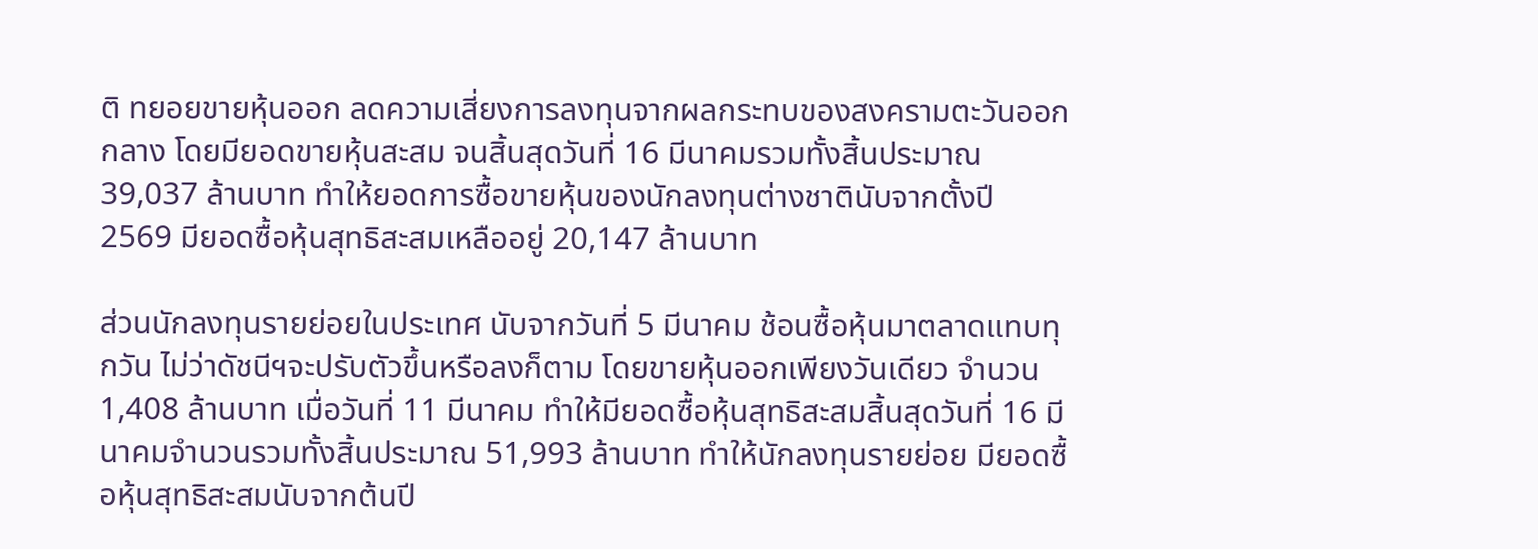ติ ทยอยขายหุ้นออก ลดความเสี่ยงการลงทุนจากผลกระทบของสงครามตะวันออกกลาง โดยมียอดขายหุ้นสะสม จนสิ้นสุดวันที่ 16 มีนาคมรวมทั้งสิ้นประมาณ 39,037 ล้านบาท ทำให้ยอดการซื้อขายหุ้นของนักลงทุนต่างชาตินับจากตั้งปี 2569 มียอดซื้อหุ้นสุทธิสะสมเหลืออยู่ 20,147 ล้านบาท

ส่วนนักลงทุนรายย่อยในประเทศ นับจากวันที่ 5 มีนาคม ช้อนซื้อหุ้นมาตลาดแทบทุกวัน ไม่ว่าดัชนีฯจะปรับตัวขึ้นหรือลงก็ตาม โดยขายหุ้นออกเพียงวันเดียว จำนวน 1,408 ล้านบาท เมื่อวันที่ 11 มีนาคม ทำให้มียอดซื้อหุ้นสุทธิสะสมสิ้นสุดวันที่ 16 มีนาคมจำนวนรวมทั้งสิ้นประมาณ 51,993 ล้านบาท ทำให้นักลงทุนรายย่อย มียอดซื้อหุ้นสุทธิสะสมนับจากต้นปี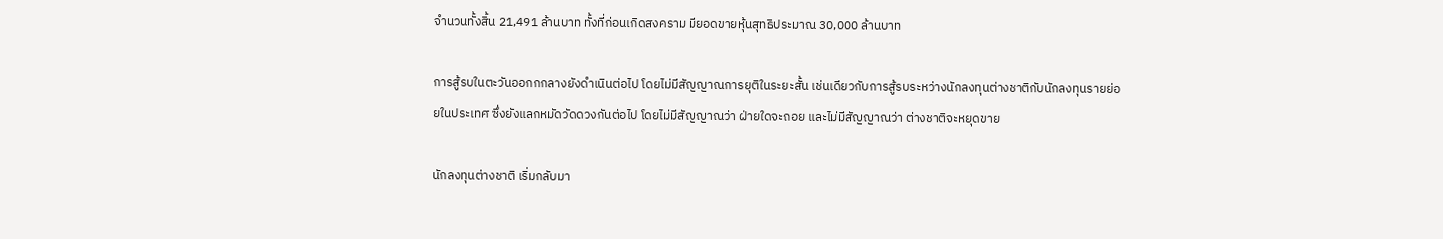จำนวนทั้งสิ้น 21,491 ล้านบาท ทั้งที่ก่อนเกิดสงคราม มียอดขายหุ้นสุทธิประมาณ 30,000 ล้านบาท

การสู้รบในตะวันออกกกลางยังดำเนินต่อไป โดยไม่มีสัญญาณการยุติในระยะสั้น เช่นเดียวกับการสู้รบระหว่างนักลงทุนต่างชาติกับนักลงทุนรายย่อยในประเทศ ซึ่งยังแลกหมัดวัดดวงกันต่อไป โดยไม่มีสัญญาณว่า ฝ่ายใดจะถอย และไม่มีสัญญาณว่า ต่างชาติจะหยุดขาย

นักลงทุนต่างชาติ เริ่มกลับมา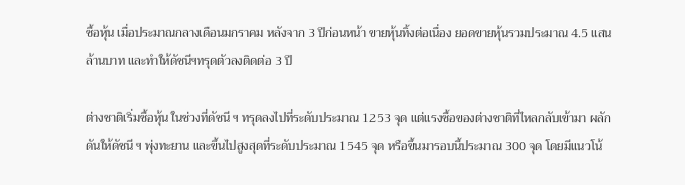ซื้อหุ้น เมื่อประมาณกลางเดือนมกราคม หลังจาก 3 ปีก่อนหน้า ขายหุ้นทิ้งต่อเนื่อง ยอดขายหุ้นรวมประมาณ 4.5 แสนล้านบาท และทำให้ดัชนีฯทรุดตัวลงติดต่อ 3 ปี

ต่างชาติเริ่มซื้อหุ้น ในช่วงที่ดัชนี ฯ ทรุดลงไปที่ระดับประมาณ 1253 จุด แต่แรงซื้อของต่างชาติที่ไหลกลับเข้ามา ผลักดันให้ดัชนี ฯ พุ่งทะยาน และขึ้นไปสูงสุดที่ระดับประมาณ 1545 จุด หรือขึ้นมารอบนี้ประมาณ 300 จุด โดยมีแนวโน้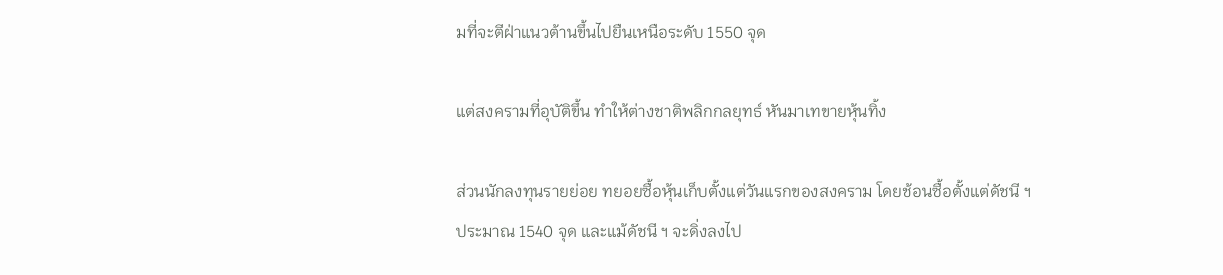มที่จะตีฝ่าแนวต้านขึ้นไปยืนเหนือระดับ 1550 จุด

แต่สงครามที่อุบัติขึ้น ทำให้ต่างชาติพลิกกลยุทธ์ หันมาเทขายหุ้นทิ้ง

ส่วนนักลงทุนรายย่อย ทยอยซื้อหุ้นเก็บตั้งแต่วันแรกของสงคราม โดยช้อนซื้อตั้งแต่ดัชนี ฯประมาณ 1540 จุด และแม้ดัชนี ฯ จะดิ่งลงไป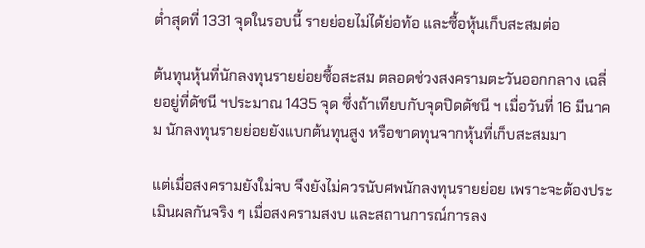ต่ำสุดที่ 1331 จุดในรอบนี้ รายย่อยไม่ได้ย่อท้อ และซื้อหุ้นเก็บสะสมต่อ

ต้นทุนหุ้นที่นักลงทุนรายย่อยซื้อสะสม ตลอดช่วงสงครามตะวันออกกลาง เฉลี่ยอยู่ที่ดัชนี ฯประมาณ 1435 จุด ซึ่งถ้าเทียบกับจุดปิดดัชนี ฯ เมื่อวันที่ 16 มีนาคม นักลงทุนรายย่อยยังแบกต้นทุนสูง หรือขาดทุนจากหุ้นที่เก็บสะสมมา

แต่เมื่อสงครามยังใม่จบ จึงยังไม่ควรนับศพนักลงทุนรายย่อย เพราะจะต้องประเมินผลกันจริง ๆ เมื่อสงครามสงบ และสถานการณ์การลง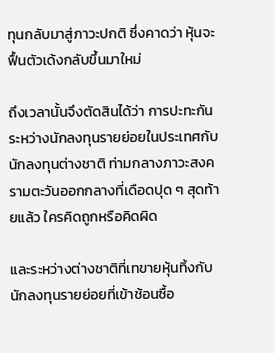ทุนกลับมาสู่ภาวะปกติ ซึ่งคาดว่า หุ้นจะฟื้นตัวเด้งกลับขึ้นมาใหม่

ถึงเวลานั้นจึงตัดสินได้ว่า การปะทะกันระหว่างนักลงทุนรายย่อยในประเทศกับนักลงทุนต่างชาติ ท่ามกลางภาวะสงครามตะวันออกกลางที่เดือดปุด ๆ สุดท้ายแล้ว ใครคิดถูกหรือคิดผิด

และระหว่างต่างชาติที่เทขายหุ้นทิ้งกับนักลงทุนรายย่อยที่เข้าช้อนซื้อ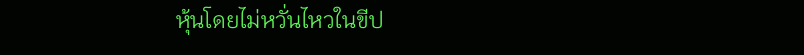หุ้นโดยไม่หวั่นไหวในขีป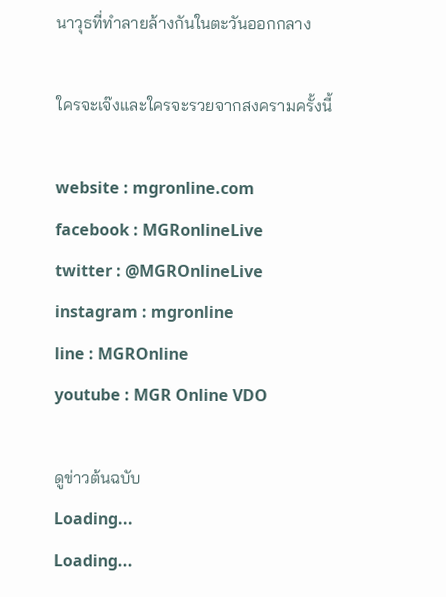นาวุธที่ทำลายล้างกันในตะวันออกกลาง

ใครจะเจ๊งและใครจะรวยจากสงครามครั้งนี้

website : mgronline.com
facebook : MGRonlineLive
twitter : @MGROnlineLive
instagram : mgronline
line : MGROnline
youtube : MGR Online VDO

ดูข่าวต้นฉบับ
Loading...
Loading...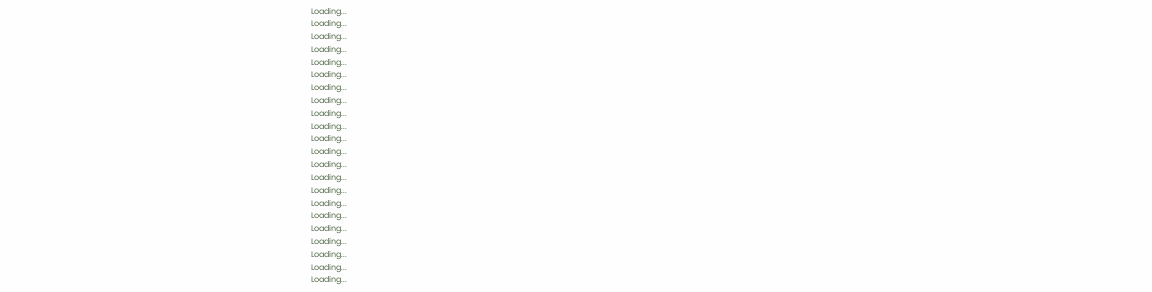Loading...
Loading...
Loading...
Loading...
Loading...
Loading...
Loading...
Loading...
Loading...
Loading...
Loading...
Loading...
Loading...
Loading...
Loading...
Loading...
Loading...
Loading...
Loading...
Loading...
Loading...
Loading...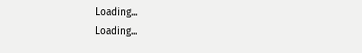Loading...
Loading...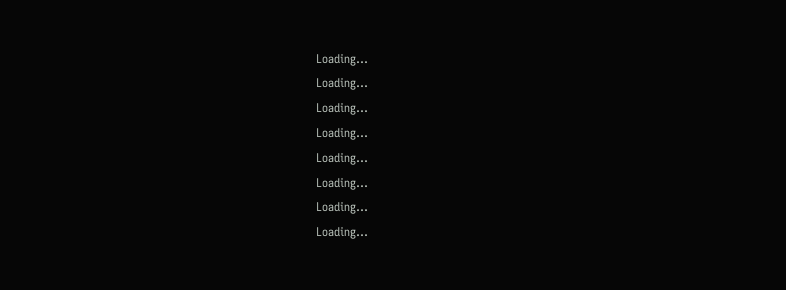Loading...
Loading...
Loading...
Loading...
Loading...
Loading...
Loading...
Loading...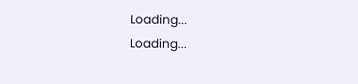Loading...
Loading...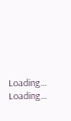Loading...
Loading...